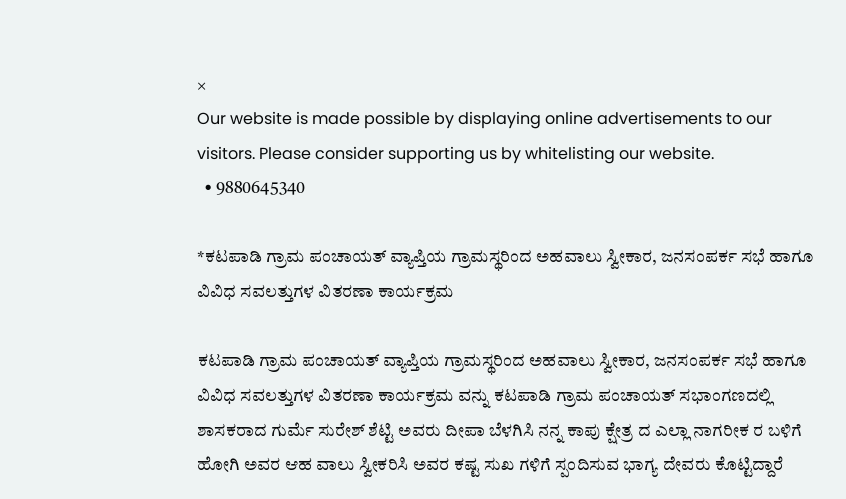×
Our website is made possible by displaying online advertisements to our visitors. Please consider supporting us by whitelisting our website.
  • 9880645340

*ಕಟಪಾಡಿ ಗ್ರಾಮ ಪಂಚಾಯತ್ ವ್ಯಾಪ್ತಿಯ ಗ್ರಾಮಸ್ಥರಿಂದ ಅಹವಾಲು ಸ್ವೀಕಾರ, ಜನಸಂಪರ್ಕ ಸಭೆ ಹಾಗೂ ವಿವಿಧ ಸವಲತ್ತುಗಳ ವಿತರಣಾ ಕಾರ್ಯಕ್ರಮ

ಕಟಪಾಡಿ ಗ್ರಾಮ ಪಂಚಾಯತ್ ವ್ಯಾಪ್ತಿಯ ಗ್ರಾಮಸ್ಥರಿಂದ ಅಹವಾಲು ಸ್ವೀಕಾರ, ಜನಸಂಪರ್ಕ ಸಭೆ ಹಾಗೂ ವಿವಿಧ ಸವಲತ್ತುಗಳ ವಿತರಣಾ ಕಾರ್ಯಕ್ರಮ ವನ್ನು ಕಟಪಾಡಿ ಗ್ರಾಮ ಪಂಚಾಯತ್ ಸಭಾಂಗಣದಲ್ಲಿ ಶಾಸಕರಾದ ಗುರ್ಮೆ ಸುರೇಶ್ ಶೆಟ್ಟಿ ಅವರು ದೀಪಾ ಬೆಳಗಿಸಿ ನನ್ನ ಕಾಪು ಕ್ಷೇತ್ರ ದ ಎಲ್ಲಾ ನಾಗರೀಕ ರ ಬಳಿಗೆ ಹೋಗಿ ಅವರ ಆಹ ವಾಲು ಸ್ವೀಕರಿಸಿ ಅವರ ಕಷ್ಟ ಸುಖ ಗಳಿಗೆ ಸ್ಪಂದಿಸುವ ಭಾಗ್ಯ ದೇವರು ಕೊಟ್ಟಿದ್ದಾರೆ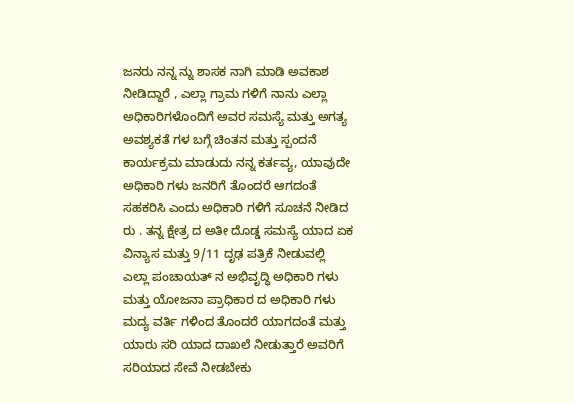ಜನರು ನನ್ನ ನ್ನು ಶಾಸಕ ನಾಗಿ ಮಾಡಿ ಅವಕಾಶ ನೀಡಿದ್ದಾರೆ , ಎಲ್ಲಾ ಗ್ರಾಮ ಗಳಿಗೆ ನಾನು ಎಲ್ಲಾ ಅಧಿಕಾರಿಗಳೊಂದಿಗೆ ಅವರ ಸಮಸ್ಯೆ ಮತ್ತು ಅಗತ್ಯ ಅವಶ್ಯಕತೆ ಗಳ ಬಗ್ಗೆ ಚಿಂತನ ಮತ್ತು ಸ್ಪಂದನೆ ಕಾರ್ಯಕ್ರಮ ಮಾಡುದು ನನ್ನ ಕರ್ತವ್ಯ, ಯಾವುದೇ ಅಧಿಕಾರಿ ಗಳು ಜನರಿಗೆ ತೊಂದರೆ ಆಗದಂತೆ ಸಹಕರಿಸಿ ಎಂದು ಅಧಿಕಾರಿ ಗಳಿಗೆ ಸೂಚನೆ ನೀಡಿದ ರು . ತನ್ನ ಕ್ಷೇತ್ರ ದ ಅತೀ ದೊಡ್ಡ ಸಮಸ್ಯೆ ಯಾದ ಏಕ ವಿನ್ಯಾಸ ಮತ್ತು 9/11 ದೃಢ ಪತ್ರಿಕೆ ನೀಡುವಲ್ಲಿ ಎಲ್ಲಾ ಪಂಚಾಯತ್ ನ ಅಭಿವೃದ್ಧಿ ಅಧಿಕಾರಿ ಗಳು ಮತ್ತು ಯೋಜನಾ ಪ್ರಾಧಿಕಾರ ದ ಅಧಿಕಾರಿ ಗಳು ಮದ್ಯ ವರ್ತಿ ಗಳಿಂದ ತೊಂದರೆ ಯಾಗದಂತೆ ಮತ್ತು ಯಾರು ಸರಿ ಯಾದ ದಾಖಲೆ ನೀಡುತ್ತಾರೆ ಅವರಿಗೆ ಸರಿಯಾದ ಸೇವೆ ನೀಡಬೇಕು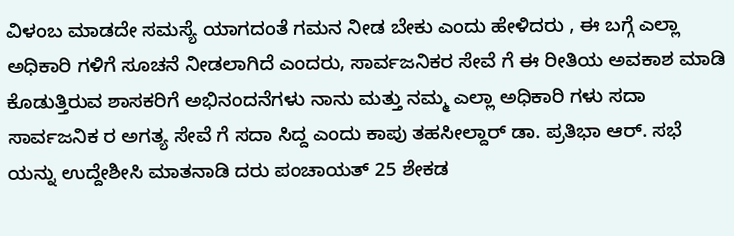ವಿಳಂಬ ಮಾಡದೇ ಸಮಸ್ಯೆ ಯಾಗದಂತೆ ಗಮನ ನೀಡ ಬೇಕು ಎಂದು ಹೇಳಿದರು , ಈ ಬಗ್ಗೆ ಎಲ್ಲಾ ಅಧಿಕಾರಿ ಗಳಿಗೆ ಸೂಚನೆ ನೀಡಲಾಗಿದೆ ಎಂದರು, ಸಾರ್ವಜನಿಕರ ಸೇವೆ ಗೆ ಈ ರೀತಿಯ ಅವಕಾಶ ಮಾಡಿ ಕೊಡುತ್ತಿರುವ ಶಾಸಕರಿಗೆ ಅಭಿನಂದನೆಗಳು ನಾನು ಮತ್ತು ನಮ್ಮ ಎಲ್ಲಾ ಅಧಿಕಾರಿ ಗಳು ಸದಾ ಸಾರ್ವಜನಿಕ ರ ಅಗತ್ಯ ಸೇವೆ ಗೆ ಸದಾ ಸಿದ್ದ ಎಂದು ಕಾಪು ತಹಸೀಲ್ದಾರ್ ಡಾ. ಪ್ರತಿಭಾ ಆರ್. ಸಭೆ ಯನ್ನು ಉದ್ದೇಶೀಸಿ ಮಾತನಾಡಿ ದರು ಪಂಚಾಯತ್ 25 ಶೇಕಡ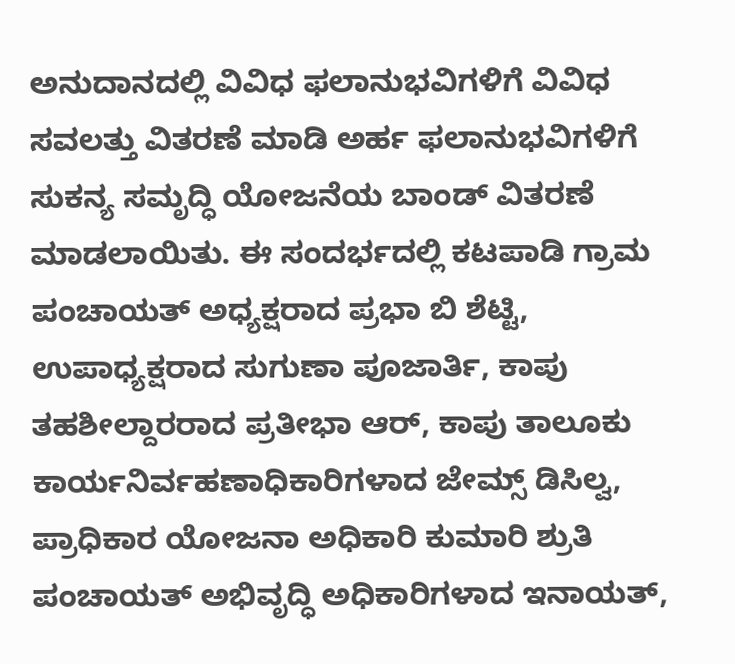ಅನುದಾನದಲ್ಲಿ ವಿವಿಧ ಫಲಾನುಭವಿಗಳಿಗೆ ವಿವಿಧ ಸವಲತ್ತು ವಿತರಣೆ ಮಾಡಿ ಅರ್ಹ ಫಲಾನುಭವಿಗಳಿಗೆ ಸುಕನ್ಯ ಸಮೃದ್ಧಿ ಯೋಜನೆಯ ಬಾಂಡ್ ವಿತರಣೆ ಮಾಡಲಾಯಿತು. ಈ ಸಂದರ್ಭದಲ್ಲಿ ಕಟಪಾಡಿ ಗ್ರಾಮ ಪಂಚಾಯತ್ ಅಧ್ಯಕ್ಷರಾದ ಪ್ರಭಾ ಬಿ ಶೆಟ್ಟಿ, ಉಪಾಧ್ಯಕ್ಷರಾದ ಸುಗುಣಾ ಪೂಜಾರ್ತಿ, ಕಾಪು ತಹಶೀಲ್ದಾರರಾದ ಪ್ರತೀಭಾ ಆರ್, ಕಾಪು ತಾಲೂಕು ಕಾರ್ಯನಿರ್ವಹಣಾಧಿಕಾರಿಗಳಾದ ಜೇಮ್ಸ್ ಡಿಸಿಲ್ವ, ಪ್ರಾಧಿಕಾರ ಯೋಜನಾ ಅಧಿಕಾರಿ ಕುಮಾರಿ ಶ್ರುತಿ ಪಂಚಾಯತ್ ಅಭಿವೃದ್ಧಿ ಅಧಿಕಾರಿಗಳಾದ ಇನಾಯತ್,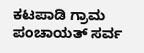ಕಟಪಾಡಿ ಗ್ರಾಮ ಪಂಚಾಯತ್ ಸರ್ವ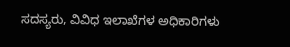ಸದಸ್ಯರು, ವಿವಿಧ ಇಲಾಖೆಗಳ ಅಧಿಕಾರಿಗಳು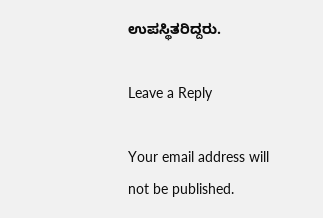ಉಪಸ್ಥಿತರಿದ್ದರು.

Leave a Reply

Your email address will not be published.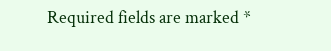Required fields are marked *